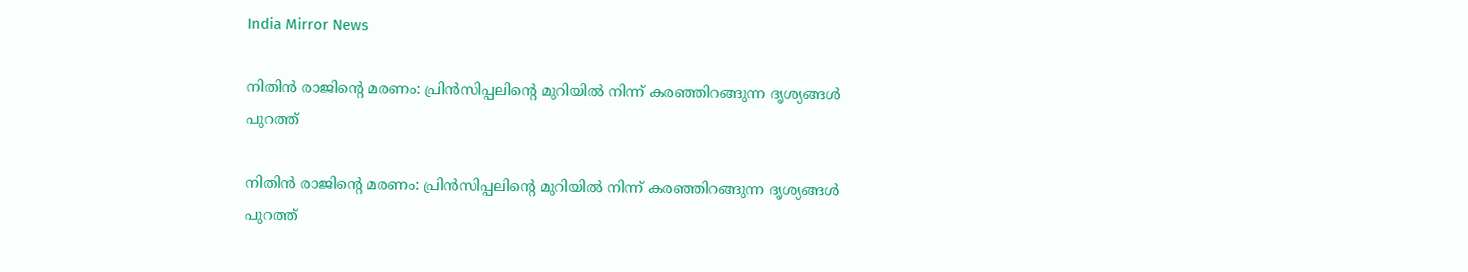India Mirror News

നിതിൻ രാജിന്റെ മരണം: പ്രിൻസിപ്പലിന്റെ മുറിയിൽ നിന്ന് കരഞ്ഞിറങ്ങുന്ന ദൃശ്യങ്ങൾ പുറത്ത്

നിതിൻ രാജിന്റെ മരണം: പ്രിൻസിപ്പലിന്റെ മുറിയിൽ നിന്ന് കരഞ്ഞിറങ്ങുന്ന ദൃശ്യങ്ങൾ പുറത്ത്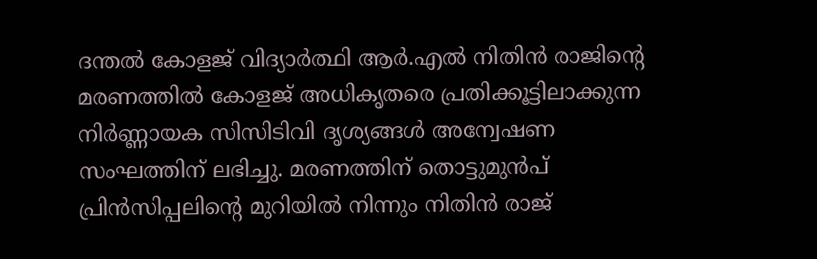ദന്തൽ കോളജ് വിദ്യാർത്ഥി ആർ.എൽ നിതിൻ രാജിന്റെ മരണത്തിൽ കോളജ് അധികൃതരെ പ്രതിക്കൂട്ടിലാക്കുന്ന നിർണ്ണായക സിസിടിവി ദൃശ്യങ്ങൾ അന്വേഷണ സംഘത്തിന് ലഭിച്ചു. മരണത്തിന് തൊട്ടുമുൻപ് പ്രിൻസിപ്പലിന്റെ മുറിയിൽ നിന്നും നിതിൻ രാജ്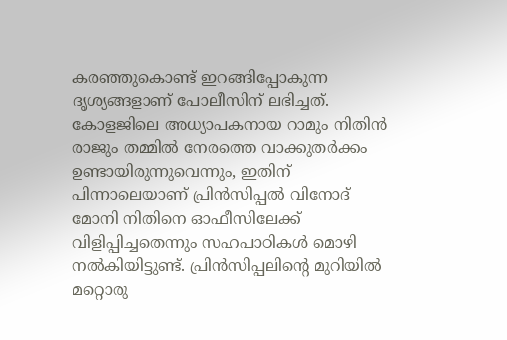കരഞ്ഞുകൊണ്ട് ഇറങ്ങിപ്പോകുന്ന ദൃശ്യങ്ങളാണ് പോലീസിന് ലഭിച്ചത്. കോളജിലെ അധ്യാപകനായ റാമും നിതിൻ രാജും തമ്മിൽ നേരത്തെ വാക്കുതർക്കം ഉണ്ടായിരുന്നുവെന്നും, ഇതിന് പിന്നാലെയാണ് പ്രിൻസിപ്പൽ വിനോദ് മോനി നിതിനെ ഓഫീസിലേക്ക് വിളിപ്പിച്ചതെന്നും സഹപാഠികൾ മൊഴി നൽകിയിട്ടുണ്ട്. പ്രിൻസിപ്പലിന്റെ മുറിയിൽ മറ്റൊരു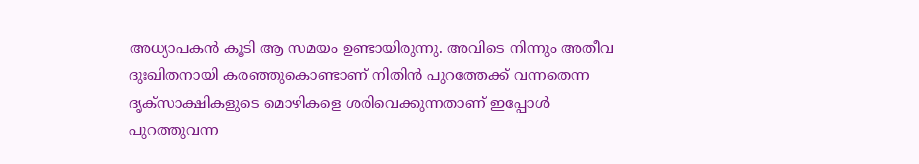അധ്യാപകൻ കൂടി ആ സമയം ഉണ്ടായിരുന്നു. അവിടെ നിന്നും അതീവ ദുഃഖിതനായി കരഞ്ഞുകൊണ്ടാണ് നിതിൻ പുറത്തേക്ക് വന്നതെന്ന ദൃക്‌സാക്ഷികളുടെ മൊഴികളെ ശരിവെക്കുന്നതാണ് ഇപ്പോൾ പുറത്തുവന്ന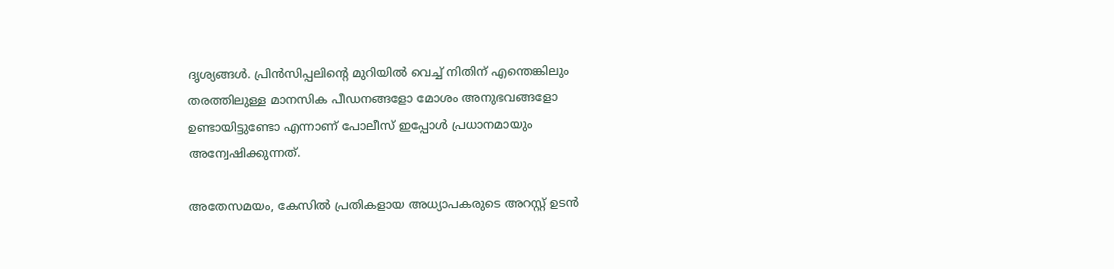ദൃശ്യങ്ങൾ. പ്രിൻസിപ്പലിന്റെ മുറിയിൽ വെച്ച് നിതിന് എന്തെങ്കിലും തരത്തിലുള്ള മാനസിക പീഡനങ്ങളോ മോശം അനുഭവങ്ങളോ ഉണ്ടായിട്ടുണ്ടോ എന്നാണ് പോലീസ് ഇപ്പോൾ പ്രധാനമായും അന്വേഷിക്കുന്നത്.

അതേസമയം, കേസിൽ പ്രതികളായ അധ്യാപകരുടെ അറസ്റ്റ് ഉടൻ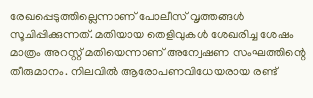രേഖപ്പെടുത്തില്ലെന്നാണ് പോലീസ് വൃത്തങ്ങൾ സൂചിപ്പിക്കുന്നത്. മതിയായ തെളിവുകൾ ശേഖരിച്ച ശേഷം മാത്രം അറസ്റ്റ് മതിയെന്നാണ് അന്വേഷണ സംഘത്തിന്റെ തീരുമാനം. നിലവിൽ ആരോപണവിധേയരായ രണ്ട്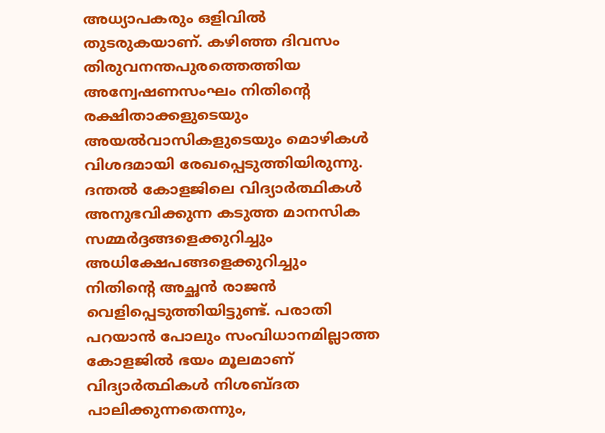അധ്യാപകരും ഒളിവിൽ തുടരുകയാണ്. കഴിഞ്ഞ ദിവസം തിരുവനന്തപുരത്തെത്തിയ അന്വേഷണസംഘം നിതിന്റെ രക്ഷിതാക്കളുടെയും അയൽവാസികളുടെയും മൊഴികൾ വിശദമായി രേഖപ്പെടുത്തിയിരുന്നു. ദന്തൽ കോളജിലെ വിദ്യാർത്ഥികൾ അനുഭവിക്കുന്ന കടുത്ത മാനസിക സമ്മർദ്ദങ്ങളെക്കുറിച്ചും അധിക്ഷേപങ്ങളെക്കുറിച്ചും നിതിന്റെ അച്ഛൻ രാജൻ വെളിപ്പെടുത്തിയിട്ടുണ്ട്. പരാതി പറയാൻ പോലും സംവിധാനമില്ലാത്ത കോളജിൽ ഭയം മൂലമാണ് വിദ്യാർത്ഥികൾ നിശബ്ദത പാലിക്കുന്നതെന്നും,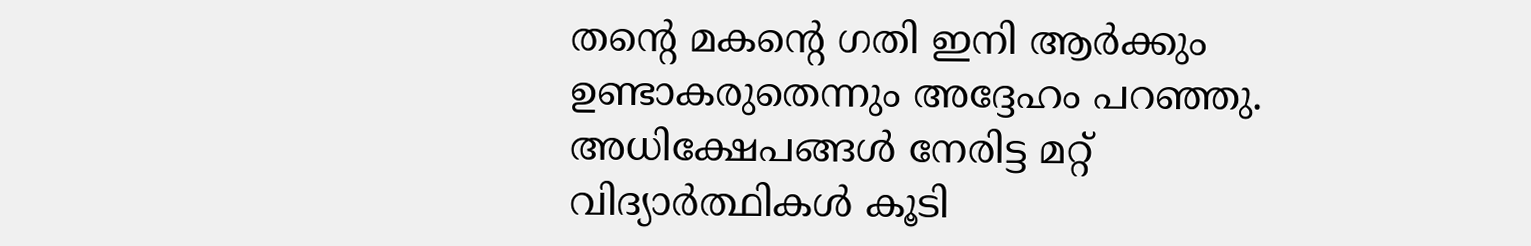തന്റെ മകന്റെ ഗതി ഇനി ആർക്കും ഉണ്ടാകരുതെന്നും അദ്ദേഹം പറഞ്ഞു. അധിക്ഷേപങ്ങൾ നേരിട്ട മറ്റ് വിദ്യാർത്ഥികൾ കൂടി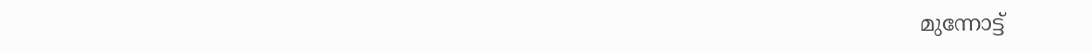മുന്നോട്ട്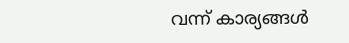വന്ന് കാര്യങ്ങൾ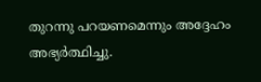തുറന്നു പറയണമെന്നും അദ്ദേഹം അഭ്യർത്ഥിച്ചു.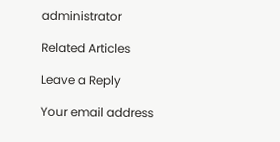administrator

Related Articles

Leave a Reply

Your email address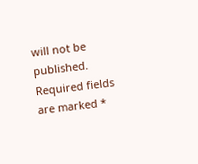will not be published. Required fields are marked *